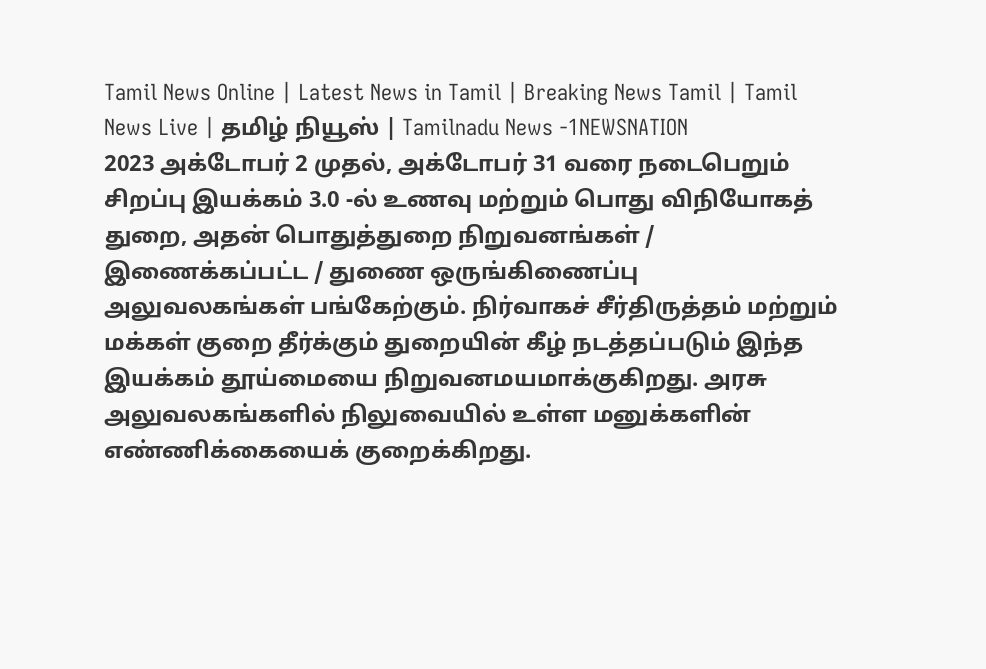Tamil News Online | Latest News in Tamil | Breaking News Tamil | Tamil News Live | தமிழ் நியூஸ் | Tamilnadu News -1NEWSNATION
2023 அக்டோபர் 2 முதல், அக்டோபர் 31 வரை நடைபெறும் சிறப்பு இயக்கம் 3.0 -ல் உணவு மற்றும் பொது விநியோகத் துறை, அதன் பொதுத்துறை நிறுவனங்கள் / இணைக்கப்பட்ட / துணை ஒருங்கிணைப்பு அலுவலகங்கள் பங்கேற்கும். நிர்வாகச் சீர்திருத்தம் மற்றும் மக்கள் குறை தீர்க்கும் துறையின் கீழ் நடத்தப்படும் இந்த இயக்கம் தூய்மையை நிறுவனமயமாக்குகிறது. அரசு அலுவலகங்களில் நிலுவையில் உள்ள மனுக்களின் எண்ணிக்கையைக் குறைக்கிறது.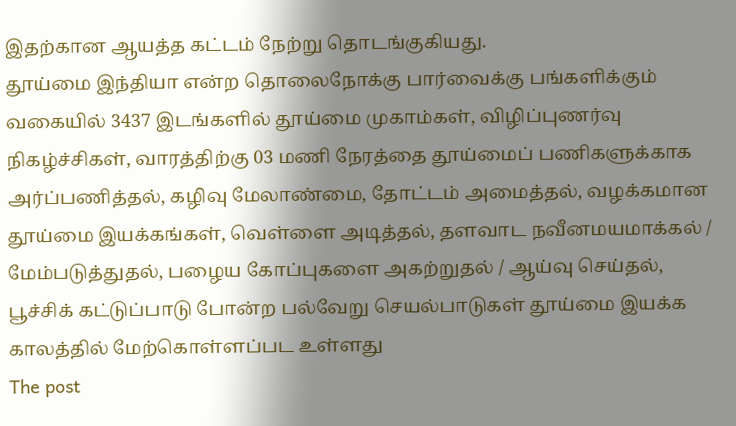இதற்கான ஆயத்த கட்டம் நேற்று தொடங்குகியது.
தூய்மை இந்தியா என்ற தொலைநோக்கு பார்வைக்கு பங்களிக்கும் வகையில் 3437 இடங்களில் தூய்மை முகாம்கள், விழிப்புணர்வு நிகழ்ச்சிகள், வாரத்திற்கு 03 மணி நேரத்தை தூய்மைப் பணிகளுக்காக அர்ப்பணித்தல், கழிவு மேலாண்மை, தோட்டம் அமைத்தல், வழக்கமான தூய்மை இயக்கங்கள், வெள்ளை அடித்தல், தளவாட நவீனமயமாக்கல் / மேம்படுத்துதல், பழைய கோப்புகளை அகற்றுதல் / ஆய்வு செய்தல், பூச்சிக் கட்டுப்பாடு போன்ற பல்வேறு செயல்பாடுகள் தூய்மை இயக்க காலத்தில் மேற்கொள்ளப்பட உள்ளது
The post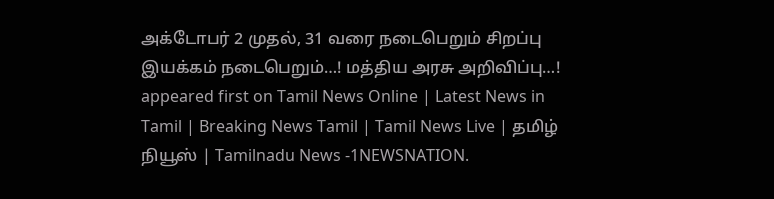அக்டோபர் 2 முதல், 31 வரை நடைபெறும் சிறப்பு இயக்கம் நடைபெறும்…! மத்திய அரசு அறிவிப்பு…! appeared first on Tamil News Online | Latest News in Tamil | Breaking News Tamil | Tamil News Live | தமிழ் நியூஸ் | Tamilnadu News -1NEWSNATION.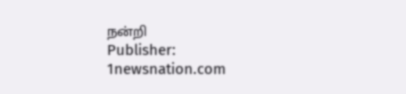நன்றி
Publisher: 1newsnation.com